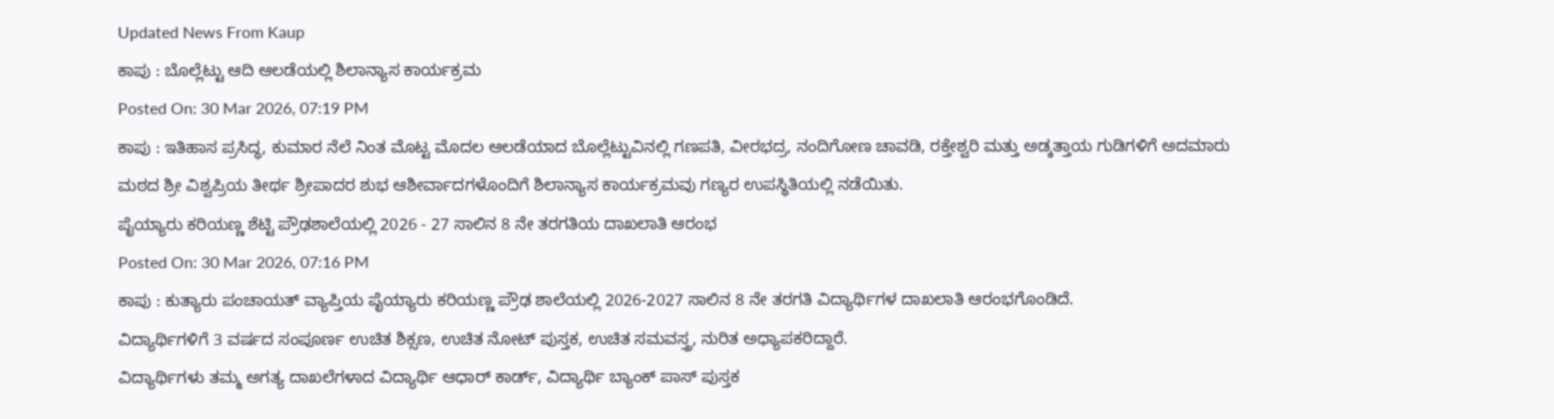Updated News From Kaup
ಕಾಪು : ಬೊಲ್ಲೆಟ್ಟು ಆದಿ ಆಲಡೆಯಲ್ಲಿ ಶಿಲಾನ್ಯಾಸ ಕಾರ್ಯಕ್ರಮ
Posted On: 30 Mar 2026, 07:19 PM
ಕಾಪು : ಇತಿಹಾಸ ಪ್ರಸಿದ್ಧ, ಕುಮಾರ ನೆಲೆ ನಿಂತ ಮೊಟ್ಟ ಮೊದಲ ಆಲಡೆಯಾದ ಬೊಲ್ಲೆಟ್ಟುವಿನಲ್ಲಿ ಗಣಪತಿ, ವೀರಭದ್ರ, ನಂದಿಗೋಣ ಚಾವಡಿ, ರಕ್ತೇಶ್ವರಿ ಮತ್ತು ಅಡ್ಕತ್ತಾಯ ಗುಡಿಗಳಿಗೆ ಅದಮಾರು ಮಠದ ಶ್ರೀ ವಿಶ್ವಪ್ರಿಯ ತೀರ್ಥ ಶ್ರೀಪಾದರ ಶುಭ ಆಶೀರ್ವಾದಗಳೊಂದಿಗೆ ಶಿಲಾನ್ಯಾಸ ಕಾರ್ಯಕ್ರಮವು ಗಣ್ಯರ ಉಪಸ್ಥಿತಿಯಲ್ಲಿ ನಡೆಯಿತು.
ಪೈಯ್ಯಾರು ಕರಿಯಣ್ಣ ಶೆಟ್ಟಿ ಪ್ರೌಢಶಾಲೆಯಲ್ಲಿ 2026 - 27 ಸಾಲಿನ 8 ನೇ ತರಗತಿಯ ದಾಖಲಾತಿ ಆರಂಭ
Posted On: 30 Mar 2026, 07:16 PM
ಕಾಪು : ಕುತ್ಯಾರು ಪಂಚಾಯತ್ ವ್ಯಾಪ್ತಿಯ ಪೈಯ್ಯಾರು ಕರಿಯಣ್ಣ ಪ್ರೌಢ ಶಾಲೆಯಲ್ಲಿ 2026-2027 ಸಾಲಿನ 8 ನೇ ತರಗತಿ ವಿದ್ಯಾರ್ಥಿಗಳ ದಾಖಲಾತಿ ಆರಂಭಗೊಂಡಿದೆ.
ವಿದ್ಯಾರ್ಥಿಗಳಿಗೆ 3 ವರ್ಷದ ಸಂಪೂರ್ಣ ಉಚಿತ ಶಿಕ್ಸಣ, ಉಚಿತ ನೋಟ್ ಪುಸ್ತಕ, ಉಚಿತ ಸಮವಸ್ತ್ರ, ನುರಿತ ಅಧ್ಯಾಪಕರಿದ್ದಾರೆ.
ವಿದ್ಯಾರ್ಥಿಗಳು ತಮ್ಮ ಅಗತ್ಯ ದಾಖಲೆಗಳಾದ ವಿದ್ಯಾರ್ಥಿ ಆಧಾರ್ ಕಾರ್ಡ್, ವಿದ್ಯಾರ್ಥಿ ಬ್ಯಾಂಕ್ ಪಾಸ್ ಪುಸ್ತಕ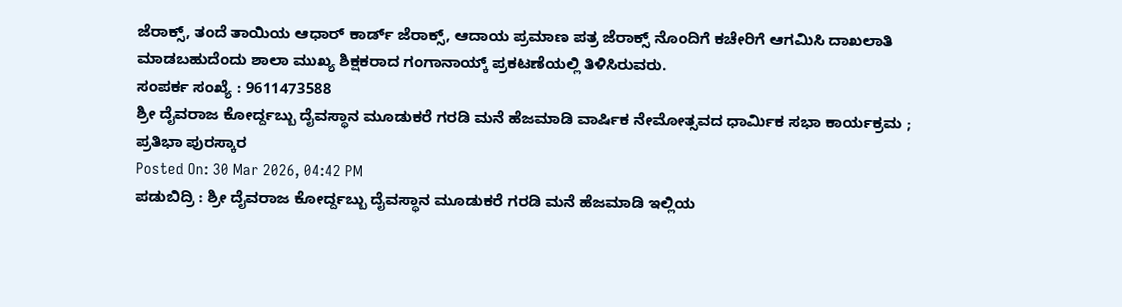ಜೆರಾಕ್ಸ್, ತಂದೆ ತಾಯಿಯ ಆಧಾರ್ ಕಾರ್ಡ್ ಜೆರಾಕ್ಸ್, ಆದಾಯ ಪ್ರಮಾಣ ಪತ್ರ ಜೆರಾಕ್ಸ್ ನೊಂದಿಗೆ ಕಚೇರಿಗೆ ಆಗಮಿಸಿ ದಾಖಲಾತಿ ಮಾಡಬಹುದೆಂದು ಶಾಲಾ ಮುಖ್ಯ ಶಿಕ್ಷಕರಾದ ಗಂಗಾನಾಯ್ಕ್ ಪ್ರಕಟಣೆಯಲ್ಲಿ ತಿಳಿಸಿರುವರು.
ಸಂಪರ್ಕ ಸಂಖ್ಯೆ : 9611473588
ಶ್ರೀ ದೈವರಾಜ ಕೋರ್ದ್ದಬ್ಬು ದೈವಸ್ಥಾನ ಮೂಡುಕರೆ ಗರಡಿ ಮನೆ ಹೆಜಮಾಡಿ ವಾರ್ಷಿಕ ನೇಮೋತ್ಸವದ ಧಾರ್ಮಿಕ ಸಭಾ ಕಾರ್ಯಕ್ರಮ ; ಪ್ರತಿಭಾ ಪುರಸ್ಕಾರ
Posted On: 30 Mar 2026, 04:42 PM
ಪಡುಬಿದ್ರಿ : ಶ್ರೀ ದೈವರಾಜ ಕೋರ್ದ್ದಬ್ಬು ದೈವಸ್ಥಾನ ಮೂಡುಕರೆ ಗರಡಿ ಮನೆ ಹೆಜಮಾಡಿ ಇಲ್ಲಿಯ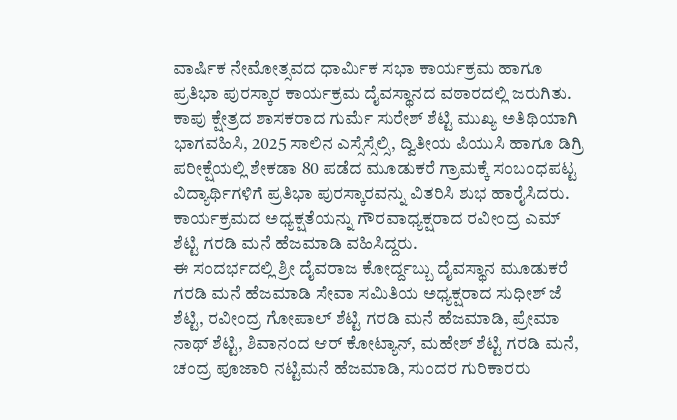ವಾರ್ಷಿಕ ನೇಮೋತ್ಸವದ ಧಾರ್ಮಿಕ ಸಭಾ ಕಾರ್ಯಕ್ರಮ ಹಾಗೂ ಪ್ರತಿಭಾ ಪುರಸ್ಕಾರ ಕಾರ್ಯಕ್ರಮ ದೈವಸ್ಥಾನದ ವಠಾರದಲ್ಲಿ ಜರುಗಿತು.
ಕಾಪು ಕ್ಷೇತ್ರದ ಶಾಸಕರಾದ ಗುರ್ಮೆ ಸುರೇಶ್ ಶೆಟ್ಟಿ ಮುಖ್ಯ ಅತಿಥಿಯಾಗಿ ಭಾಗವಹಿಸಿ, 2025 ಸಾಲಿನ ಎಸ್ಸೆಸ್ಸೆಲ್ಸಿ, ದ್ವಿತೀಯ ಪಿಯುಸಿ ಹಾಗೂ ಡಿಗ್ರಿ ಪರೀಕ್ಷೆಯಲ್ಲಿ ಶೇಕಡಾ 80 ಪಡೆದ ಮೂಡುಕರೆ ಗ್ರಾಮಕ್ಕೆ ಸಂಬಂಧಪಟ್ಟ ವಿದ್ಯಾರ್ಥಿಗಳಿಗೆ ಪ್ರತಿಭಾ ಪುರಸ್ಕಾರವನ್ನು ವಿತರಿಸಿ ಶುಭ ಹಾರೈಸಿದರು.
ಕಾರ್ಯಕ್ರಮದ ಅಧ್ಯಕ್ಷತೆಯನ್ನು ಗೌರವಾಧ್ಯಕ್ಷರಾದ ರವೀಂದ್ರ ಎಮ್ ಶೆಟ್ಟಿ ಗರಡಿ ಮನೆ ಹೆಜಮಾಡಿ ವಹಿಸಿದ್ದರು.
ಈ ಸಂದರ್ಭದಲ್ಲಿ ಶ್ರೀ ದೈವರಾಜ ಕೋರ್ದ್ದಬ್ಬು ದೈವಸ್ಥಾನ ಮೂಡುಕರೆ ಗರಡಿ ಮನೆ ಹೆಜಮಾಡಿ ಸೇವಾ ಸಮಿತಿಯ ಅಧ್ಯಕ್ಷರಾದ ಸುಧೀಶ್ ಜೆ ಶೆಟ್ಟಿ, ರವೀಂದ್ರ ಗೋಪಾಲ್ ಶೆಟ್ಟಿ ಗರಡಿ ಮನೆ ಹೆಜಮಾಡಿ, ಪ್ರೇಮಾ ನಾಥ್ ಶೆಟ್ಟಿ, ಶಿವಾನಂದ ಆರ್ ಕೋಟ್ಯಾನ್, ಮಹೇಶ್ ಶೆಟ್ಟಿ ಗರಡಿ ಮನೆ, ಚಂದ್ರ ಪೂಜಾರಿ ನಟ್ಟಿಮನೆ ಹೆಜಮಾಡಿ, ಸುಂದರ ಗುರಿಕಾರರು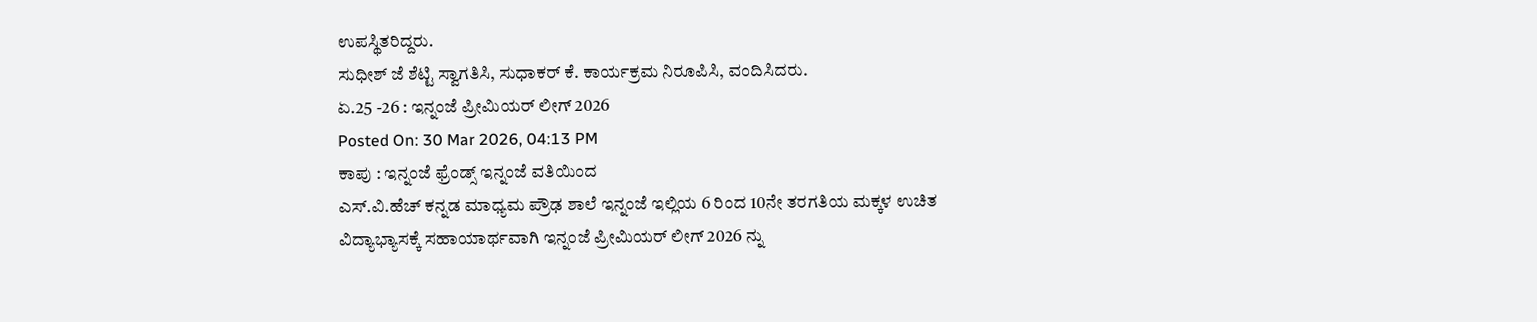ಉಪಸ್ಥಿತರಿದ್ದರು.
ಸುಧೀಶ್ ಜೆ ಶೆಟ್ಟಿ ಸ್ವಾಗತಿಸಿ, ಸುಧಾಕರ್ ಕೆ. ಕಾರ್ಯಕ್ರಮ ನಿರೂಪಿಸಿ, ವಂದಿಸಿದರು.
ಏ.25 -26 : ಇನ್ನಂಜೆ ಪ್ರೀಮಿಯರ್ ಲೀಗ್ 2026
Posted On: 30 Mar 2026, 04:13 PM
ಕಾಪು : ಇನ್ನಂಜೆ ಫ್ರೆಂಡ್ಸ್ ಇನ್ನಂಜೆ ವತಿಯಿಂದ
ಎಸ್.ವಿ.ಹೆಚ್ ಕನ್ನಡ ಮಾಧ್ಯಮ ಪ್ರೌಢ ಶಾಲೆ ಇನ್ನಂಜೆ ಇಲ್ಲಿಯ 6 ರಿಂದ 10ನೇ ತರಗತಿಯ ಮಕ್ಕಳ ಉಚಿತ ವಿದ್ಯಾಭ್ಯಾಸಕ್ಕೆ ಸಹಾಯಾರ್ಥವಾಗಿ ಇನ್ನಂಜೆ ಪ್ರೀಮಿಯರ್ ಲೀಗ್ 2026 ನ್ನು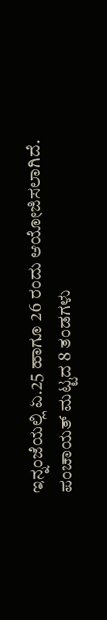ಇನ್ನಂಜೆಯಲ್ಲಿ ಏ.25 ಹಾಗೂ 26 ರಂದು ಆಯೋಜಿಸಲಾಗಿದೆ.
ಪಂಚಾಯತ್ ಮಟ್ಟದ 8 ತಂಡಗಳು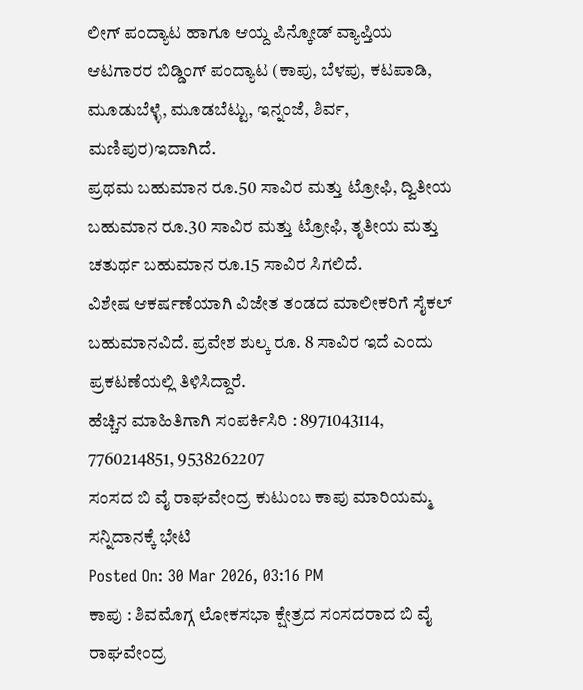ಲೀಗ್ ಪಂದ್ಯಾಟ ಹಾಗೂ ಆಯ್ದ ಪಿನ್ಕೋಡ್ ವ್ಯಾಪ್ತಿಯ ಆಟಗಾರರ ಬಿಡ್ಡಿಂಗ್ ಪಂದ್ಯಾಟ (ಕಾಪು, ಬೆಳಪು, ಕಟಪಾಡಿ, ಮೂಡುಬೆಳ್ಳೆ, ಮೂಡಬೆಟ್ಟು, ಇನ್ನಂಜೆ, ಶಿರ್ವ, ಮಣಿಪುರ)ಇದಾಗಿದೆ.
ಪ್ರಥಮ ಬಹುಮಾನ ರೂ.50 ಸಾವಿರ ಮತ್ತು ಟ್ರೋಫಿ, ದ್ವಿತೀಯ ಬಹುಮಾನ ರೂ.30 ಸಾವಿರ ಮತ್ತು ಟ್ರೋಫಿ, ತೃತೀಯ ಮತ್ತು ಚತುರ್ಥ ಬಹುಮಾನ ರೂ.15 ಸಾವಿರ ಸಿಗಲಿದೆ.
ವಿಶೇಷ ಆಕರ್ಷಣೆಯಾಗಿ ವಿಜೇತ ತಂಡದ ಮಾಲೀಕರಿಗೆ ಸೈಕಲ್ ಬಹುಮಾನವಿದೆ. ಪ್ರವೇಶ ಶುಲ್ಕ ರೂ. 8 ಸಾವಿರ ಇದೆ ಎಂದು ಪ್ರಕಟಣೆಯಲ್ಲಿ ತಿಳಿಸಿದ್ದಾರೆ.
ಹೆಚ್ಚಿನ ಮಾಹಿತಿಗಾಗಿ ಸಂಪರ್ಕಿಸಿರಿ : 8971043114, 7760214851, 9538262207
ಸಂಸದ ಬಿ ವೈ ರಾಘವೇಂದ್ರ ಕುಟುಂಬ ಕಾಪು ಮಾರಿಯಮ್ಮ ಸನ್ನಿದಾನಕ್ಕೆ ಭೇಟಿ
Posted On: 30 Mar 2026, 03:16 PM
ಕಾಪು : ಶಿವಮೊಗ್ಗ ಲೋಕಸಭಾ ಕ್ಷೇತ್ರದ ಸಂಸದರಾದ ಬಿ ವೈ ರಾಘವೇಂದ್ರ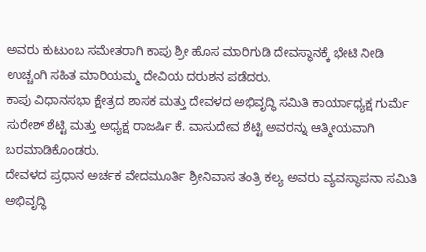ಅವರು ಕುಟುಂಬ ಸಮೇತರಾಗಿ ಕಾಪು ಶ್ರೀ ಹೊಸ ಮಾರಿಗುಡಿ ದೇವಸ್ಥಾನಕ್ಕೆ ಭೇಟಿ ನೀಡಿ ಉಚ್ಚಂಗಿ ಸಹಿತ ಮಾರಿಯಮ್ಮ ದೇವಿಯ ದರುಶನ ಪಡೆದರು.
ಕಾಪು ವಿಧಾನಸಭಾ ಕ್ಷೇತ್ರದ ಶಾಸಕ ಮತ್ತು ದೇವಳದ ಅಭಿವೃದ್ಧಿ ಸಮಿತಿ ಕಾರ್ಯಾಧ್ಯಕ್ಷ ಗುರ್ಮೆ ಸುರೇಶ್ ಶೆಟ್ಟಿ ಮತ್ತು ಅಧ್ಯಕ್ಷ ರಾಜರ್ಷಿ ಕೆ. ವಾಸುದೇವ ಶೆಟ್ಟಿ ಅವರನ್ನು ಆತ್ಮೀಯವಾಗಿ ಬರಮಾಡಿಕೊಂಡರು.
ದೇವಳದ ಪ್ರಧಾನ ಅರ್ಚಕ ವೇದಮೂರ್ತಿ ಶ್ರೀನಿವಾಸ ತಂತ್ರಿ ಕಲ್ಯ ಅವರು ವ್ಯವಸ್ಥಾಪನಾ ಸಮಿತಿ ಅಭಿವೃದ್ಧಿ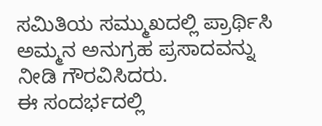ಸಮಿತಿಯ ಸಮ್ಮುಖದಲ್ಲಿ ಪ್ರಾರ್ಥಿಸಿ ಅಮ್ಮನ ಅನುಗ್ರಹ ಪ್ರಸಾದವನ್ನು ನೀಡಿ ಗೌರವಿಸಿದರು.
ಈ ಸಂದರ್ಭದಲ್ಲಿ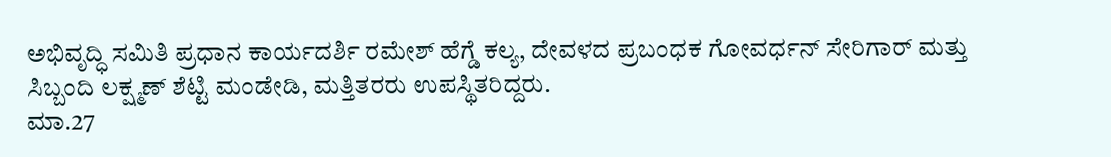ಅಭಿವೃದ್ಧಿ ಸಮಿತಿ ಪ್ರಧಾನ ಕಾರ್ಯದರ್ಶಿ ರಮೇಶ್ ಹೆಗ್ಡೆ ಕಲ್ಯ, ದೇವಳದ ಪ್ರಬಂಧಕ ಗೋವರ್ಧನ್ ಸೇರಿಗಾರ್ ಮತ್ತು ಸಿಬ್ಬಂದಿ ಲಕ್ಷ್ಮಣ್ ಶೆಟ್ಟಿ ಮಂಡೇಡಿ, ಮತ್ತಿತರರು ಉಪಸ್ಥಿತರಿದ್ದರು.
ಮಾ.27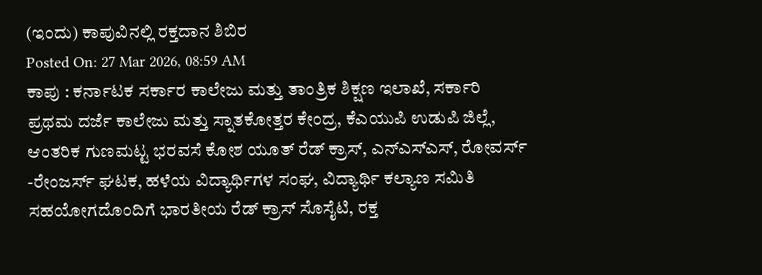(ಇಂದು) ಕಾಪುವಿನಲ್ಲಿ ರಕ್ತದಾನ ಶಿಬಿರ
Posted On: 27 Mar 2026, 08:59 AM
ಕಾಪು : ಕರ್ನಾಟಕ ಸರ್ಕಾರ ಕಾಲೇಜು ಮತ್ತು ತಾಂತ್ರಿಕ ಶಿಕ್ಷಣ ಇಲಾಖೆ, ಸರ್ಕಾರಿ ಪ್ರಥಮ ದರ್ಜೆ ಕಾಲೇಜು ಮತ್ತು ಸ್ನಾತಕೋತ್ತರ ಕೇಂದ್ರ, ಕೆಎಯುಪಿ ಉಡುಪಿ ಜಿಲ್ಲೆ, ಆಂತರಿಕ ಗುಣಮಟ್ಟ ಭರವಸೆ ಕೋಶ ಯೂತ್ ರೆಡ್ ಕ್ರಾಸ್, ಎನ್ಎಸ್ಎಸ್, ರೋವರ್ಸ್ -ರೇಂಜರ್ಸ್ ಘಟಕ, ಹಳೆಯ ವಿದ್ಯಾರ್ಥಿಗಳ ಸಂಘ, ವಿದ್ಯಾರ್ಥಿ ಕಲ್ಯಾಣ ಸಮಿತಿ
ಸಹಯೋಗದೊಂದಿಗೆ ಭಾರತೀಯ ರೆಡ್ ಕ್ರಾಸ್ ಸೊಸೈಟಿ, ರಕ್ತ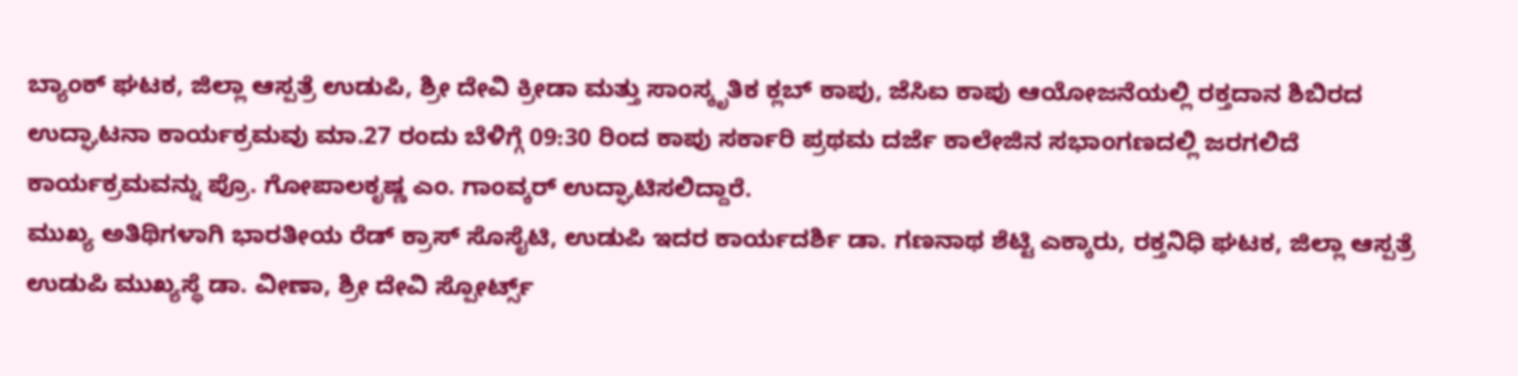ಬ್ಯಾಂಕ್ ಘಟಕ, ಜಿಲ್ಲಾ ಆಸ್ಪತ್ರೆ ಉಡುಪಿ, ಶ್ರೀ ದೇವಿ ಕ್ರೀಡಾ ಮತ್ತು ಸಾಂಸ್ಕೃತಿಕ ಕ್ಲಬ್ ಕಾಪು, ಜೆಸಿಐ ಕಾಪು ಆಯೋಜನೆಯಲ್ಲಿ ರಕ್ತದಾನ ಶಿಬಿರದ
ಉದ್ಘಾಟನಾ ಕಾರ್ಯಕ್ರಮವು ಮಾ.27 ರಂದು ಬೆಳಿಗ್ಗೆ 09:30 ರಿಂದ ಕಾಪು ಸರ್ಕಾರಿ ಪ್ರಥಮ ದರ್ಜೆ ಕಾಲೇಜಿನ ಸಭಾಂಗಣದಲ್ಲಿ ಜರಗಲಿದೆ
ಕಾರ್ಯಕ್ರಮವನ್ನು ಪ್ರೊ. ಗೋಪಾಲಕೃಷ್ಣ ಎಂ. ಗಾಂವ್ಕರ್ ಉದ್ಘಾಟಿಸಲಿದ್ದಾರೆ.
ಮುಖ್ಯ ಅತಿಥಿಗಳಾಗಿ ಭಾರತೀಯ ರೆಡ್ ಕ್ರಾಸ್ ಸೊಸೈಟಿ, ಉಡುಪಿ ಇದರ ಕಾರ್ಯದರ್ಶಿ ಡಾ. ಗಣನಾಥ ಶೆಟ್ಟಿ ಎಕ್ಕಾರು, ರಕ್ತನಿಧಿ ಘಟಕ, ಜಿಲ್ಲಾ ಆಸ್ಪತ್ರೆ ಉಡುಪಿ ಮುಖ್ಯಸ್ಥೆ ಡಾ. ವೀಣಾ, ಶ್ರೀ ದೇವಿ ಸ್ಪೋರ್ಟ್ಸ್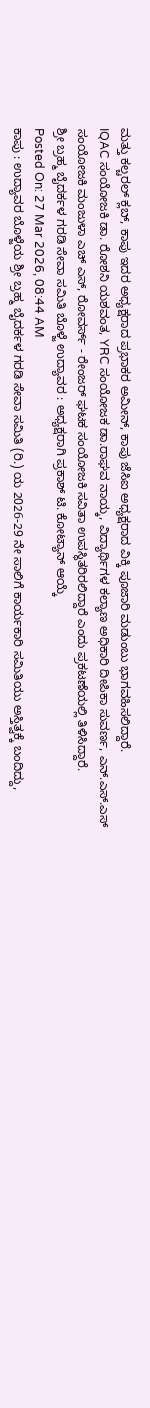ಮತ್ತು ಕಲ್ಚರಲ್ ಕ್ಲಬ್, ಕಾಪು ಇದರ ಅಧ್ಯಕ್ಷರಾದ ಪ್ರಭಾಕರ ಅಮೀನ್, ಕಾಪು ಜೆಸಿಐ ಅಧ್ಯಕ್ಷರಾದ ವಿಕ್ಕಿ ಪೂಜಾರಿ ಮಡುಂಬು ಭಾಗವಹಿಸಲಿದ್ದಾರೆ.
IQAC ಸಂಯೋಜಕಿ ಡಾ. ರೋಶನಿ ಯಶವಂತ, YRC ಸಂಯೋಜಕ ಡಾ.ರಾಘವ ನಾಯ್ಕ, ವಿದ್ಯಾರ್ಥಿಗಳ ಕಲ್ಯಾಣ ಅಧಿಕಾರಿ ದೀಪಿಕಾ ಸುವರ್ಣ, ಎನ್.ಎಸ್.ಎಸ್ ಸಂಯೋಜಕಿ ಮಂಜುಳಾ ಎಚ್ ಎಸ್, ರೋವರ್ಸ್ - ರೇಂಜರ್ ಘಟಕ ಸಂಯೋಜಕಿ ಸವಿತಾ ಉಪಸ್ಥಿತರಿರಲಿದ್ದಾರೆ ಎಂದು ಪ್ರಕಟಣೆಯಲ್ಲಿ ತಿಳಿಸಿದ್ದಾರೆ.
ಶ್ರೀ ಬ್ರಹ್ಮ ಬೈದರ್ಕಳ ಗರಡಿ ಸೇವಾ ಸಮಿತಿ ಬೊಳ್ಜೆ ಉದ್ಯಾವರ : ಅಧ್ಯಕ್ಷರಾಗಿ ಪ್ರಕಾಶ್ ಟಿ. ಕೋಟ್ಯಾನ್ ಆಯ್ಕೆ
Posted On: 27 Mar 2026, 08:44 AM
ಕಾಪು : ಉದ್ಯಾವರ ಬೊಳ್ಜೆಯ ಶ್ರೀ ಬ್ರಹ್ಮ ಬೈದರ್ಕಳ ಗರಡಿ ಸೇವಾ ಸಮಿತಿ (ರಿ.) ಯ 2026-29 ನೇ ಸಾಲಿಗೆ ಕಾರ್ಯಕಾರಿ ಸಮಿತಿಯು ಅಸ್ತಿತ್ವಕ್ಕೆ ಬಂದಿದ್ದು,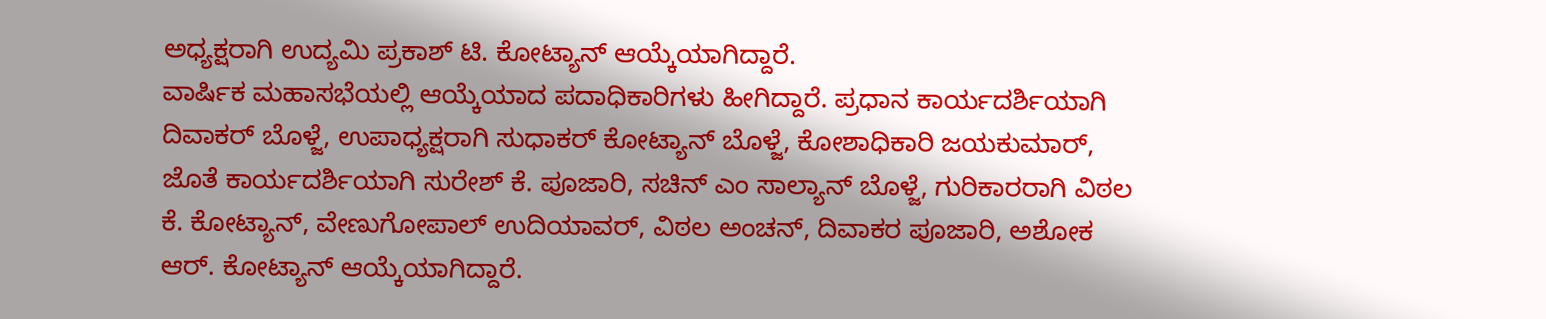ಅಧ್ಯಕ್ಷರಾಗಿ ಉದ್ಯಮಿ ಪ್ರಕಾಶ್ ಟಿ. ಕೋಟ್ಯಾನ್ ಆಯ್ಕೆಯಾಗಿದ್ದಾರೆ.
ವಾರ್ಷಿಕ ಮಹಾಸಭೆಯಲ್ಲಿ ಆಯ್ಕೆಯಾದ ಪದಾಧಿಕಾರಿಗಳು ಹೀಗಿದ್ದಾರೆ. ಪ್ರಧಾನ ಕಾರ್ಯದರ್ಶಿಯಾಗಿ ದಿವಾಕರ್ ಬೊಳ್ಜೆ, ಉಪಾಧ್ಯಕ್ಷರಾಗಿ ಸುಧಾಕರ್ ಕೋಟ್ಯಾನ್ ಬೊಳ್ಜೆ, ಕೋಶಾಧಿಕಾರಿ ಜಯಕುಮಾರ್, ಜೊತೆ ಕಾರ್ಯದರ್ಶಿಯಾಗಿ ಸುರೇಶ್ ಕೆ. ಪೂಜಾರಿ, ಸಚಿನ್ ಎಂ ಸಾಲ್ಯಾನ್ ಬೊಳ್ಜೆ, ಗುರಿಕಾರರಾಗಿ ವಿಠಲ ಕೆ. ಕೋಟ್ಯಾನ್, ವೇಣುಗೋಪಾಲ್ ಉದಿಯಾವರ್, ವಿಠಲ ಅಂಚನ್, ದಿವಾಕರ ಪೂಜಾರಿ, ಅಶೋಕ ಆರ್. ಕೋಟ್ಯಾನ್ ಆಯ್ಕೆಯಾಗಿದ್ದಾರೆ.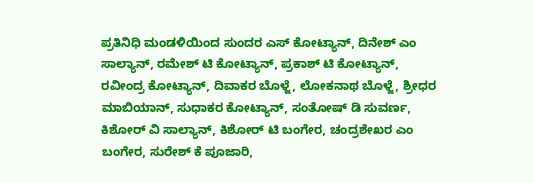ಪ್ರತಿನಿಧಿ ಮಂಡಳಿಯಿಂದ ಸುಂದರ ಎಸ್ ಕೋಟ್ಯಾನ್, ದಿನೇಶ್ ಎಂ ಸಾಲ್ಯಾನ್, ರಮೇಶ್ ಟಿ ಕೋಟ್ಯಾನ್, ಪ್ರಕಾಶ್ ಟಿ ಕೋಟ್ಯಾನ್, ರವೀಂದ್ರ ಕೋಟ್ಯಾನ್, ದಿವಾಕರ ಬೊಳ್ಜೆ, ಲೋಕನಾಥ ಬೊಳ್ಜೆ, ಶ್ರೀಧರ ಮಾಬಿಯಾನ್, ಸುಧಾಕರ ಕೋಟ್ಯಾನ್, ಸಂತೋಷ್ ಡಿ ಸುವರ್ಣ, ಕಿಶೋರ್ ವಿ ಸಾಲ್ಯಾನ್, ಕಿಶೋರ್ ಟಿ ಬಂಗೇರ, ಚಂದ್ರಶೇಖರ ಎಂ ಬಂಗೇರ, ಸುರೇಶ್ ಕೆ ಪೂಜಾರಿ,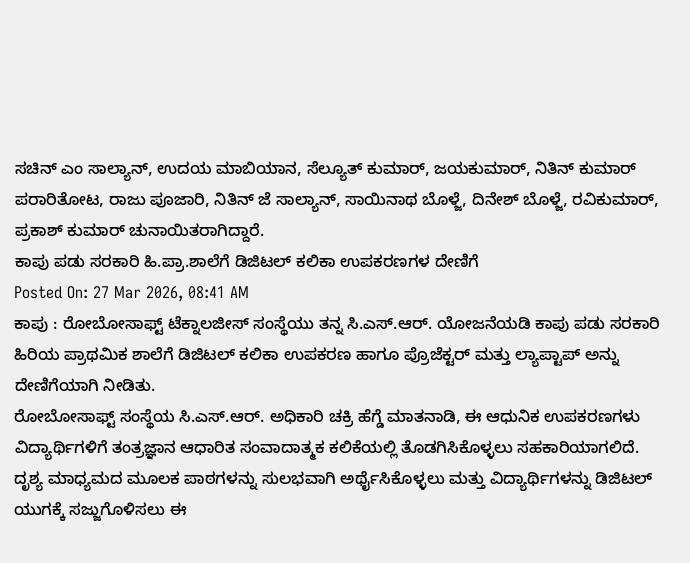ಸಚಿನ್ ಎಂ ಸಾಲ್ಯಾನ್, ಉದಯ ಮಾಬಿಯಾನ, ಸೆಲ್ಯೂತ್ ಕುಮಾರ್, ಜಯಕುಮಾರ್, ನಿತಿನ್ ಕುಮಾರ್ ಪರಾರಿತೋಟ, ರಾಜು ಪೂಜಾರಿ, ನಿತಿನ್ ಜೆ ಸಾಲ್ಯಾನ್, ಸಾಯಿನಾಥ ಬೊಳ್ಜೆ, ದಿನೇಶ್ ಬೊಳ್ಜೆ, ರವಿಕುಮಾರ್, ಪ್ರಕಾಶ್ ಕುಮಾರ್ ಚುನಾಯಿತರಾಗಿದ್ದಾರೆ.
ಕಾಪು ಪಡು ಸರಕಾರಿ ಹಿ.ಪ್ರಾ.ಶಾಲೆಗೆ ಡಿಜಿಟಲ್ ಕಲಿಕಾ ಉಪಕರಣಗಳ ದೇಣಿಗೆ
Posted On: 27 Mar 2026, 08:41 AM
ಕಾಪು : ರೋಬೋಸಾಫ್ಟ್ ಟೆಕ್ನಾಲಜೀಸ್ ಸಂಸ್ಥೆಯು ತನ್ನ ಸಿ.ಎಸ್.ಆರ್. ಯೋಜನೆಯಡಿ ಕಾಪು ಪಡು ಸರಕಾರಿ ಹಿರಿಯ ಪ್ರಾಥಮಿಕ ಶಾಲೆಗೆ ಡಿಜಿಟಲ್ ಕಲಿಕಾ ಉಪಕರಣ ಹಾಗೂ ಪ್ರೊಜೆಕ್ಟರ್ ಮತ್ತು ಲ್ಯಾಪ್ಟಾಪ್ ಅನ್ನು ದೇಣಿಗೆಯಾಗಿ ನೀಡಿತು.
ರೋಬೋಸಾಫ್ಟ್ ಸಂಸ್ಥೆಯ ಸಿ.ಎಸ್.ಆರ್. ಅಧಿಕಾರಿ ಚಕ್ರಿ ಹೆಗ್ಡೆ ಮಾತನಾಡಿ, ಈ ಆಧುನಿಕ ಉಪಕರಣಗಳು ವಿದ್ಯಾರ್ಥಿಗಳಿಗೆ ತಂತ್ರಜ್ಞಾನ ಆಧಾರಿತ ಸಂವಾದಾತ್ಮಕ ಕಲಿಕೆಯಲ್ಲಿ ತೊಡಗಿಸಿಕೊಳ್ಳಲು ಸಹಕಾರಿಯಾಗಲಿದೆ.
ದೃಶ್ಯ ಮಾಧ್ಯಮದ ಮೂಲಕ ಪಾಠಗಳನ್ನು ಸುಲಭವಾಗಿ ಅರ್ಥೈಸಿಕೊಳ್ಳಲು ಮತ್ತು ವಿದ್ಯಾರ್ಥಿಗಳನ್ನು ಡಿಜಿಟಲ್ ಯುಗಕ್ಕೆ ಸಜ್ಜುಗೊಳಿಸಲು ಈ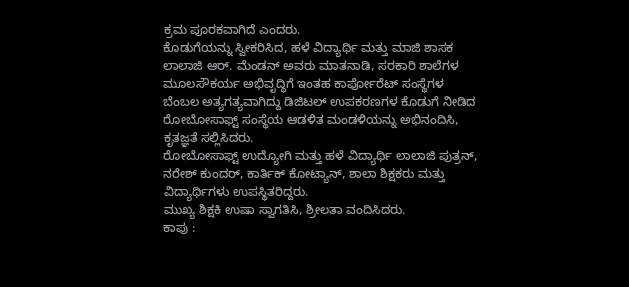ಕ್ರಮ ಪೂರಕವಾಗಿದೆ ಎಂದರು.
ಕೊಡುಗೆಯನ್ನು ಸ್ವೀಕರಿಸಿದ, ಹಳೆ ವಿದ್ಯಾರ್ಥಿ ಮತ್ತು ಮಾಜಿ ಶಾಸಕ ಲಾಲಾಜಿ ಆರ್. ಮೆಂಡನ್ ಅವರು ಮಾತನಾಡಿ, ಸರಕಾರಿ ಶಾಲೆಗಳ ಮೂಲಸೌಕರ್ಯ ಅಭಿವೃದ್ಧಿಗೆ ಇಂತಹ ಕಾರ್ಪೋರೆಟ್ ಸಂಸ್ಥೆಗಳ ಬೆಂಬಲ ಅತ್ಯಗತ್ಯವಾಗಿದ್ದು ಡಿಜಿಟಲ್ ಉಪಕರಣಗಳ ಕೊಡುಗೆ ನೀಡಿದ ರೋಬೋಸಾಫ್ಟ್ ಸಂಸ್ಥೆಯ ಆಡಳಿತ ಮಂಡಳಿಯನ್ನು ಅಭಿನಂದಿಸಿ, ಕೃತಜ್ಞತೆ ಸಲ್ಲಿಸಿದರು.
ರೋಬೋಸಾಫ್ಟ್ ಉದ್ಯೋಗಿ ಮತ್ತು ಹಳೆ ವಿದ್ಯಾರ್ಥಿ ಲಾಲಾಜಿ ಪುತ್ರನ್, ನರೇಶ್ ಕುಂದರ್, ಕಾರ್ತಿಕ್ ಕೋಟ್ಯಾನ್, ಶಾಲಾ ಶಿಕ್ಷಕರು ಮತ್ತು ವಿದ್ಯಾರ್ಥಿಗಳು ಉಪಸ್ಥಿತರಿದ್ದರು.
ಮುಖ್ಯ ಶಿಕ್ಷಕಿ ಉಷಾ ಸ್ವಾಗತಿಸಿ, ಶ್ರೀಲತಾ ವಂದಿಸಿದರು.
ಕಾಪು :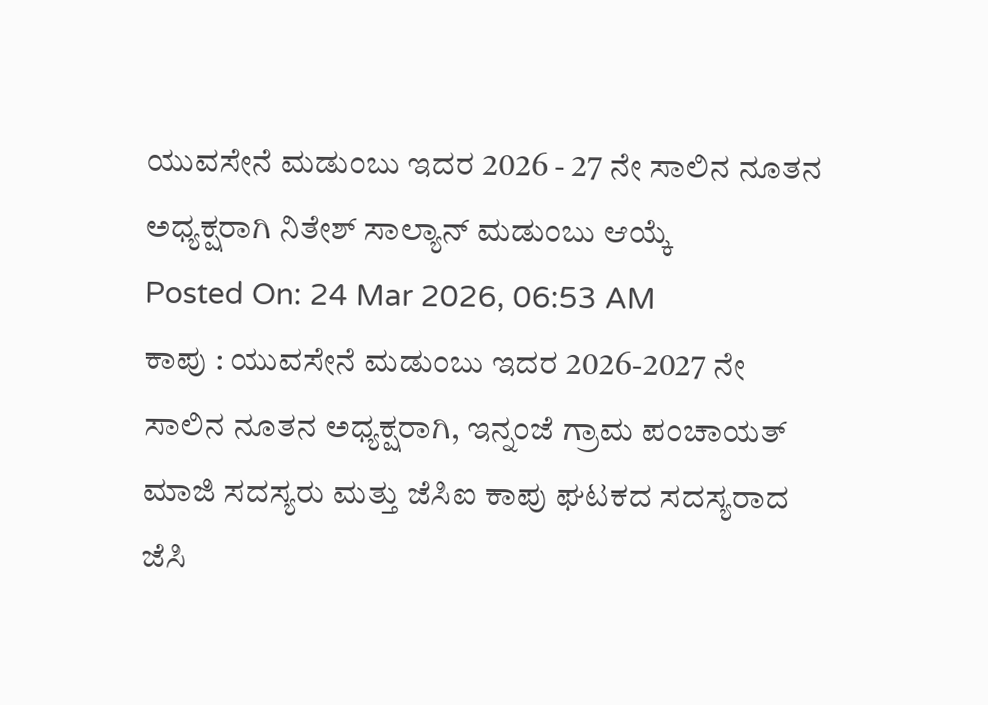ಯುವಸೇನೆ ಮಡುಂಬು ಇದರ 2026 - 27 ನೇ ಸಾಲಿನ ನೂತನ ಅಧ್ಯಕ್ಷರಾಗಿ ನಿತೇಶ್ ಸಾಲ್ಯಾನ್ ಮಡುಂಬು ಆಯ್ಕೆ
Posted On: 24 Mar 2026, 06:53 AM
ಕಾಪು : ಯುವಸೇನೆ ಮಡುಂಬು ಇದರ 2026-2027 ನೇ ಸಾಲಿನ ನೂತನ ಅಧ್ಯಕ್ಷರಾಗಿ, ಇನ್ನಂಜೆ ಗ್ರಾಮ ಪಂಚಾಯತ್ ಮಾಜಿ ಸದಸ್ಯರು ಮತ್ತು ಜೆಸಿಐ ಕಾಪು ಘಟಕದ ಸದಸ್ಯರಾದ ಜೆಸಿ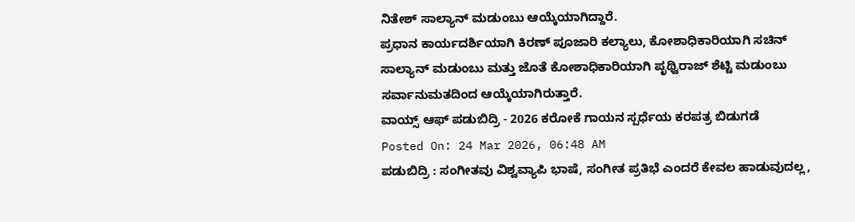ನಿತೇಶ್ ಸಾಲ್ಯಾನ್ ಮಡುಂಬು ಆಯ್ಕೆಯಾಗಿದ್ದಾರೆ.
ಪ್ರಧಾನ ಕಾರ್ಯದರ್ಶಿಯಾಗಿ ಕಿರಣ್ ಪೂಜಾರಿ ಕಲ್ಯಾಲು, ಕೋಶಾಧಿಕಾರಿಯಾಗಿ ಸಚಿನ್ ಸಾಲ್ಯಾನ್ ಮಡುಂಬು ಮತ್ತು ಜೊತೆ ಕೋಶಾಧಿಕಾರಿಯಾಗಿ ಪೃಥ್ವಿರಾಜ್ ಶೆಟ್ಟಿ ಮಡುಂಬು ಸರ್ವಾನುಮತದಿಂದ ಆಯ್ಕೆಯಾಗಿರುತ್ತಾರೆ.
ವಾಯ್ಸ್ ಆಫ್ ಪಡುಬಿದ್ರಿ - 2026 ಕರೋಕೆ ಗಾಯನ ಸ್ಪರ್ಧೆಯ ಕರಪತ್ರ ಬಿಡುಗಡೆ
Posted On: 24 Mar 2026, 06:48 AM
ಪಡುಬಿದ್ರಿ : ಸಂಗೀತವು ವಿಶ್ವವ್ಯಾಪಿ ಭಾಷೆ, ಸಂಗೀತ ಪ್ರತಿಭೆ ಎಂದರೆ ಕೇವಲ ಹಾಡುವುದಲ್ಲ,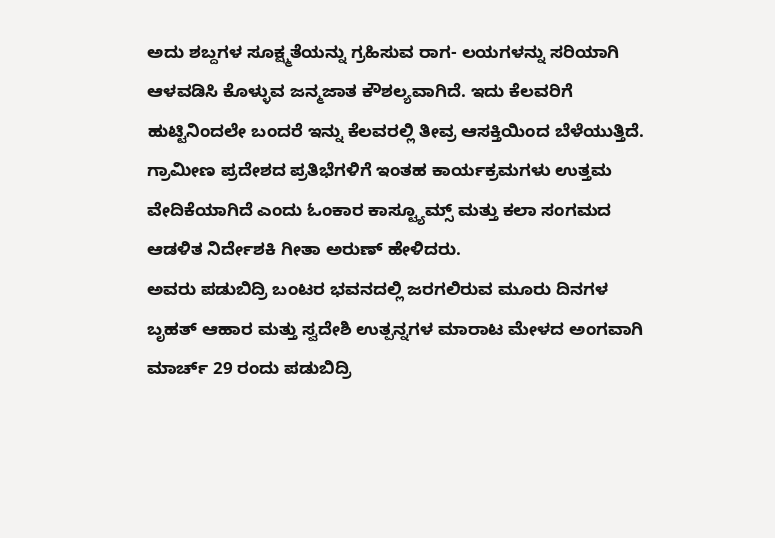ಅದು ಶಬ್ದಗಳ ಸೂಕ್ಷ್ಮತೆಯನ್ನು ಗ್ರಹಿಸುವ ರಾಗ- ಲಯಗಳನ್ನು ಸರಿಯಾಗಿ ಆಳವಡಿಸಿ ಕೊಳ್ಳುವ ಜನ್ಮಜಾತ ಕೌಶಲ್ಯವಾಗಿದೆ. ಇದು ಕೆಲವರಿಗೆ ಹುಟ್ಟಿನಿಂದಲೇ ಬಂದರೆ ಇನ್ನು ಕೆಲವರಲ್ಲಿ ತೀವ್ರ ಆಸಕ್ತಿಯಿಂದ ಬೆಳೆಯುತ್ತಿದೆ. ಗ್ರಾಮೀಣ ಪ್ರದೇಶದ ಪ್ರತಿಭೆಗಳಿಗೆ ಇಂತಹ ಕಾರ್ಯಕ್ರಮಗಳು ಉತ್ತಮ ವೇದಿಕೆಯಾಗಿದೆ ಎಂದು ಓಂಕಾರ ಕಾಸ್ಟ್ಯೂಮ್ಸ್ ಮತ್ತು ಕಲಾ ಸಂಗಮದ ಆಡಳಿತ ನಿರ್ದೇಶಕಿ ಗೀತಾ ಅರುಣ್ ಹೇಳಿದರು.
ಅವರು ಪಡುಬಿದ್ರಿ ಬಂಟರ ಭವನದಲ್ಲಿ ಜರಗಲಿರುವ ಮೂರು ದಿನಗಳ ಬೃಹತ್ ಆಹಾರ ಮತ್ತು ಸ್ವದೇಶಿ ಉತ್ಪನ್ನಗಳ ಮಾರಾಟ ಮೇಳದ ಅಂಗವಾಗಿ ಮಾರ್ಚ್ 29 ರಂದು ಪಡುಬಿದ್ರಿ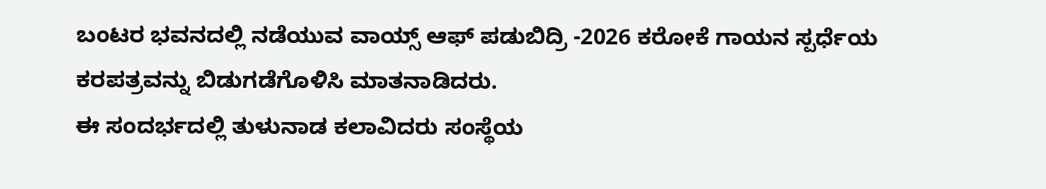ಬಂಟರ ಭವನದಲ್ಲಿ ನಡೆಯುವ ವಾಯ್ಸ್ ಆಫ್ ಪಡುಬಿದ್ರಿ -2026 ಕರೋಕೆ ಗಾಯನ ಸ್ಪರ್ಧೆಯ ಕರಪತ್ರವನ್ನು ಬಿಡುಗಡೆಗೊಳಿಸಿ ಮಾತನಾಡಿದರು.
ಈ ಸಂದರ್ಭದಲ್ಲಿ ತುಳುನಾಡ ಕಲಾವಿದರು ಸಂಸ್ಥೆಯ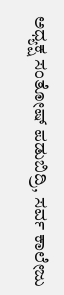ಅಧ್ಯಕ್ಷ ಸಂತೋಷ್ ಪಡುಬಿದ್ರಿ, ಸರ್ವ ಕಾಲೇಜು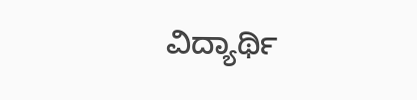ವಿದ್ಯಾರ್ಥಿ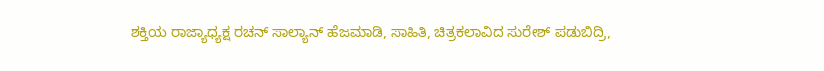ಶಕ್ತಿಯ ರಾಜ್ಯಾಧ್ಯಕ್ಷ ರಚನ್ ಸಾಲ್ಯಾನ್ ಹೆಜಮಾಡಿ, ಸಾಹಿತಿ, ಚಿತ್ರಕಲಾವಿದ ಸುರೇಶ್ ಪಡುಬಿದ್ರಿ,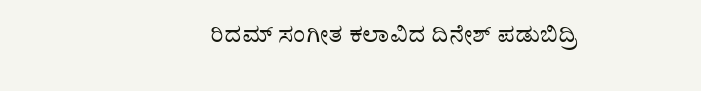ರಿದಮ್ ಸಂಗೀತ ಕಲಾವಿದ ದಿನೇಶ್ ಪಡುಬಿದ್ರಿ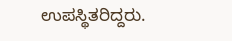ಉಪಸ್ಥಿತರಿದ್ದರು.